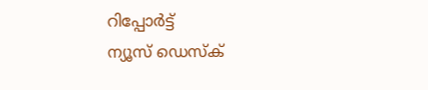റിപ്പോര്‍ട്ട്
ന്യൂസ് ഡെസ്ക്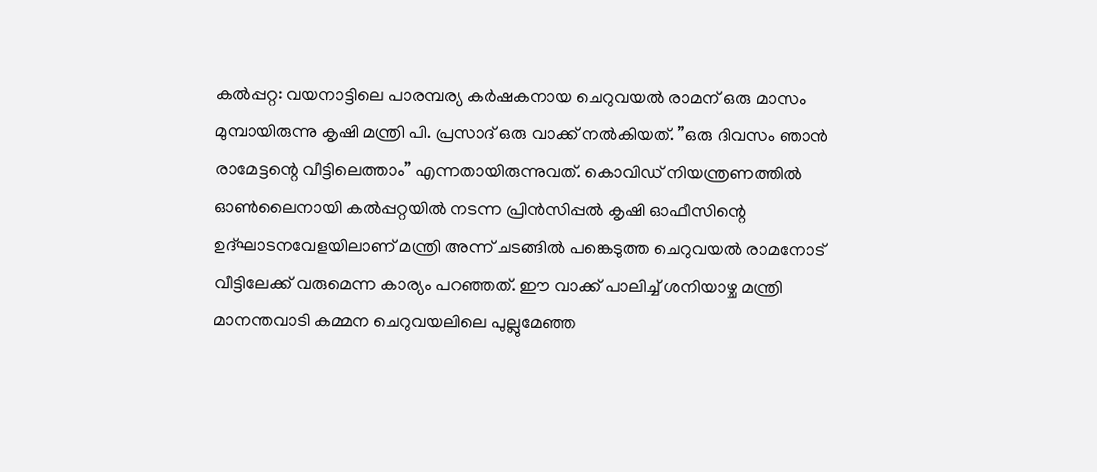കല്‍പ്പറ്റ: വയനാട്ടിലെ പാരമ്പര്യ കര്‍ഷകനായ ചെറുവയല്‍ രാമന് ഒരു മാസം മുമ്പായിരുന്നു കൃഷി മന്ത്രി പി. പ്രസാദ് ഒരു വാക്ക് നല്‍കിയത്. ”ഒരു ദിവസം ഞാന്‍ രാമേട്ടന്റെ വീട്ടിലെത്താം” എന്നതായിരുന്നുവത്. കൊവിഡ് നിയന്ത്രണത്തില്‍ ഓണ്‍ലൈനായി കല്‍പ്പറ്റയില്‍ നടന്ന പ്രിന്‍സിപ്പല്‍ കൃഷി ഓഫീസിന്റെ ഉദ്ഘാടനവേളയിലാണ് മന്ത്രി അന്ന് ചടങ്ങില്‍ പങ്കെടുത്ത ചെറുവയല്‍ രാമനോട് വീട്ടിലേക്ക് വരുമെന്ന കാര്യം പറഞ്ഞത്. ഈ വാക്ക് പാലിച്ച് ശനിയാഴ്ച മന്ത്രി മാനന്തവാടി കമ്മന ചെറുവയലിലെ പുല്ലുമേഞ്ഞ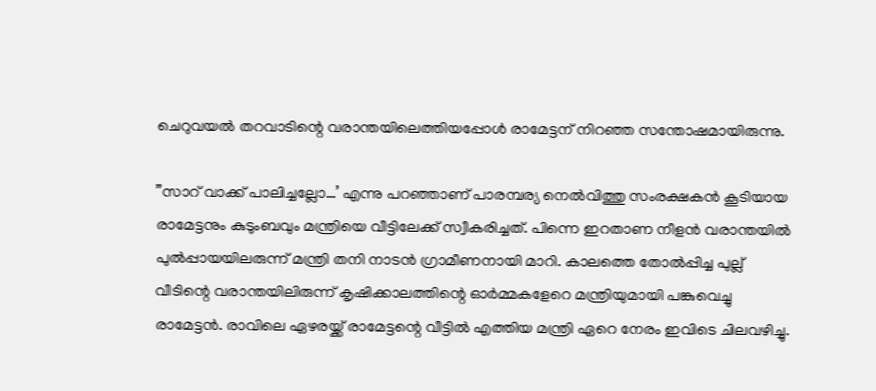ചെറുവയല്‍ തറവാടിന്റെ വരാന്തയിലെത്തിയപ്പോള്‍ രാമേട്ടന് നിറഞ്ഞ സന്തോഷമായിരുന്നു.

”സാറ് വാക്ക് പാലിച്ചല്ലോ…’ എന്നു പറഞ്ഞാണ് പാരമ്പര്യ നെല്‍വിത്തു സംരക്ഷകന്‍ കൂടിയായ രാമേട്ടനും കുടുംബവും മന്ത്രിയെ വീട്ടിലേക്ക് സ്വീകരിച്ചത്. പിന്നെ ഇറതാണ നീളന്‍ വരാന്തയില്‍ പുല്‍പ്പായയിലരുന്ന് മന്ത്രി തനി നാടന്‍ ഗ്രാമീണനായി മാറി. കാലത്തെ തോല്‍പ്പിച്ച പുല്ല് വീടിന്റെ വരാന്തയിലിരുന്ന് കൃഷിക്കാലത്തിന്റെ ഓര്‍മ്മകളേറെ മന്ത്രിയുമായി പങ്കുവെച്ചു രാമേട്ടന്‍. രാവിലെ ഏഴരയ്ക്ക് രാമേട്ടന്റെ വീട്ടില്‍ എത്തിയ മന്ത്രി ഏറെ നേരം ഇവിടെ ചിലവഴിച്ചു.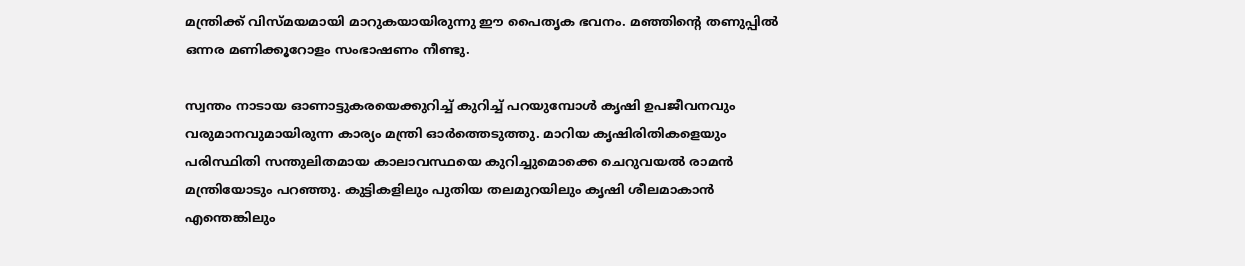മന്ത്രിക്ക് വിസ്മയമായി മാറുകയായിരുന്നു ഈ പൈതൃക ഭവനം. മഞ്ഞിന്റെ തണുപ്പില്‍ ഒന്നര മണിക്കൂറോളം സംഭാഷണം നീണ്ടു.

സ്വന്തം നാടായ ഓണാട്ടുകരയെക്കുറിച്ച് കുറിച്ച് പറയുമ്പോള്‍ കൃഷി ഉപജീവനവും വരുമാനവുമായിരുന്ന കാര്യം മന്ത്രി ഓര്‍ത്തെടുത്തു. മാറിയ കൃഷിരിതികളെയും പരിസ്ഥിതി സന്തുലിതമായ കാലാവസ്ഥയെ കുറിച്ചുമൊക്കെ ചെറുവയല്‍ രാമന്‍ മന്ത്രിയോടും പറഞ്ഞു. കുട്ടികളിലും പുതിയ തലമുറയിലും കൃഷി ശീലമാകാന്‍ എന്തെങ്കിലും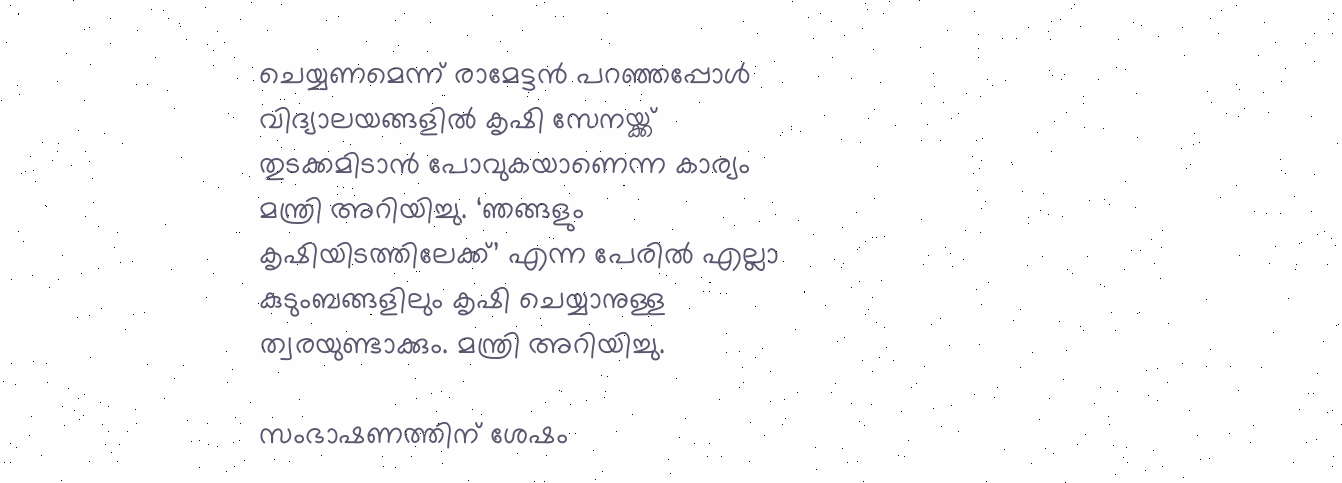ചെയ്യണമെന്ന് രാമേട്ടന്‍ പറഞ്ഞപ്പോള്‍ വിദ്യാലയങ്ങളില്‍ കൃഷി സേനയ്ക്ക് തുടക്കമിടാന്‍ പോവുകയാണെന്ന കാര്യം മന്ത്രി അറിയിച്ചു. ‘ഞങ്ങളും കൃഷിയിടത്തിലേക്ക്’ എന്ന പേരില്‍ എല്ലാ കുടുംബങ്ങളിലും കൃഷി ചെയ്യാനുള്ള ത്വരയുണ്ടാക്കും. മന്ത്രി അറിയിച്ചു.

സംഭാഷണത്തിന് ശേഷം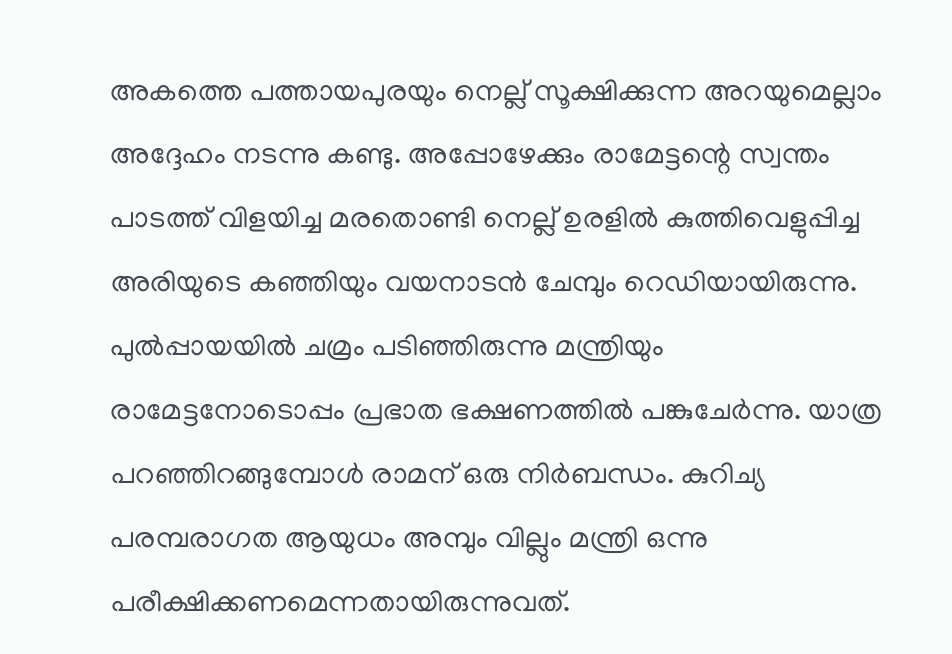അകത്തെ പത്തായപുരയും നെല്ല് സൂക്ഷിക്കുന്ന അറയുമെല്ലാം അദ്ദേഹം നടന്നു കണ്ടു. അപ്പോഴേക്കും രാമേട്ടന്റെ സ്വന്തം പാടത്ത് വിളയിച്ച മരതൊണ്ടി നെല്ല് ഉരളില്‍ കുത്തിവെളുപ്പിച്ച അരിയുടെ കഞ്ഞിയും വയനാടന്‍ ചേമ്പും റെഡിയായിരുന്നു. പുല്‍പ്പായയില്‍ ചമ്രം പടിഞ്ഞിരുന്നു മന്ത്രിയും രാമേട്ടനോടൊപ്പം പ്രഭാത ഭക്ഷണത്തില്‍ പങ്കുചേര്‍ന്നു. യാത്ര പറഞ്ഞിറങ്ങുമ്പോള്‍ രാമന് ഒരു നിര്‍ബന്ധം. കുറിച്യ പരമ്പരാഗത ആയുധം അമ്പും വില്ലും മന്ത്രി ഒന്നു പരീക്ഷിക്കണമെന്നതായിരുന്നുവത്.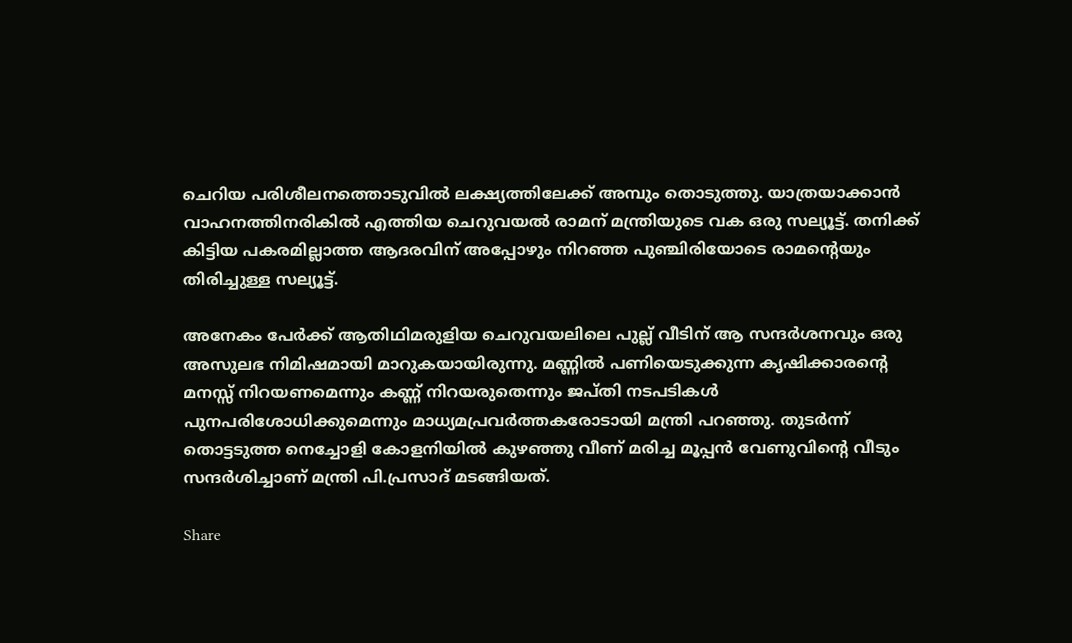ചെറിയ പരിശീലനത്തൊടുവില്‍ ലക്ഷ്യത്തിലേക്ക് അമ്പും തൊടുത്തു. യാത്രയാക്കാന്‍ വാഹനത്തിനരികില്‍ എത്തിയ ചെറുവയല്‍ രാമന് മന്ത്രിയുടെ വക ഒരു സല്യൂട്ട്. തനിക്ക് കിട്ടിയ പകരമില്ലാത്ത ആദരവിന് അപ്പോഴും നിറഞ്ഞ പുഞ്ചിരിയോടെ രാമന്റെയും തിരിച്ചുള്ള സല്യൂട്ട്.

അനേകം പേര്‍ക്ക് ആതിഥിമരുളിയ ചെറുവയലിലെ പുല്ല് വീടിന് ആ സന്ദര്‍ശനവും ഒരു അസുലഭ നിമിഷമായി മാറുകയായിരുന്നു. മണ്ണില്‍ പണിയെടുക്കുന്ന കൃഷിക്കാരന്റെ മനസ്സ് നിറയണമെന്നും കണ്ണ് നിറയരുതെന്നും ജപ്തി നടപടികള്‍ പുനപരിശോധിക്കുമെന്നും മാധ്യമപ്രവര്‍ത്തകരോടായി മന്ത്രി പറഞ്ഞു. തുടര്‍ന്ന് തൊട്ടടുത്ത നെച്ചോളി കോളനിയില്‍ കുഴഞ്ഞു വീണ് മരിച്ച മൂപ്പന്‍ വേണുവിന്റെ വീടും സന്ദര്‍ശിച്ചാണ് മന്ത്രി പി.പ്രസാദ് മടങ്ങിയത്.

Share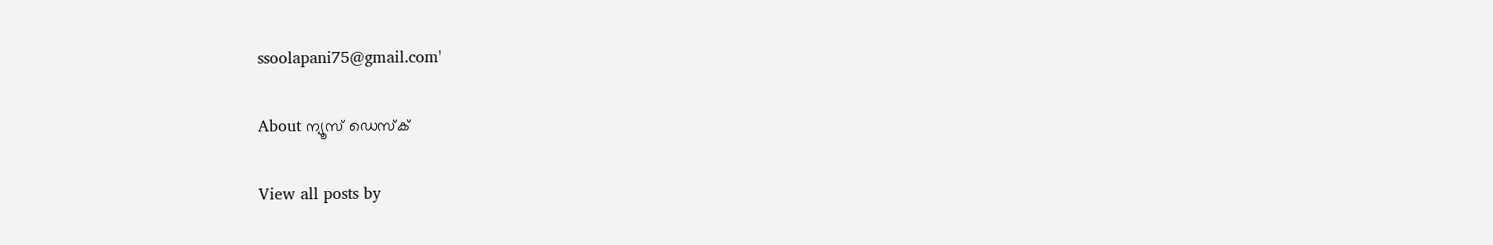ssoolapani75@gmail.com'

About ന്യൂസ് ഡെസ്ക്

View all posts by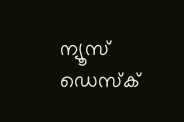ന്യൂസ് ഡെസ്ക്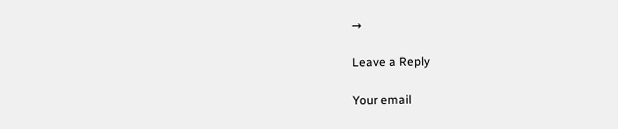→

Leave a Reply

Your email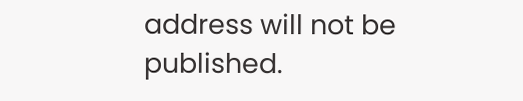address will not be published.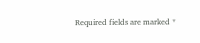Required fields are marked *